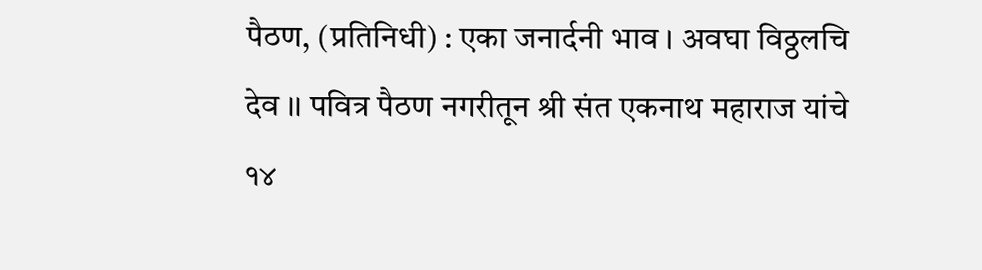पैठण, (प्रतिनिधी) : एका जनार्दनी भाव । अवघा विठ्ठलचि देव ।। पवित्र पैठण नगरीतून श्री संत एकनाथ महाराज यांचे १४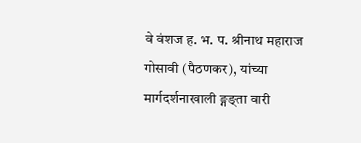वे वंशज ह. भ. प. श्रीनाथ महाराज गोसावी (पैठणकर), यांच्या मार्गदर्शनाखाली ङ्गङ्ता वारी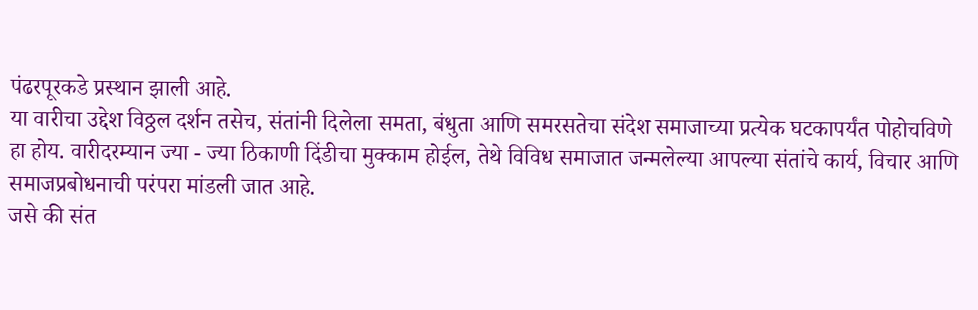पंढरपूरकडे प्रस्थान झाली आहे.
या वारीचा उद्देश विठ्ठल दर्शन तसेच, संतांनी दिलेला समता, बंधुता आणि समरसतेचा संदेश समाजाच्या प्रत्येक घटकापर्यंत पोहोचविणे हा होय. वारीदरम्यान ज्या - ज्या ठिकाणी दिंडीचा मुक्काम होईल, तेथे विविध समाजात जन्मलेल्या आपल्या संतांचे कार्य, विचार आणि समाजप्रबोधनाची परंपरा मांडली जात आहे.
जसे की संत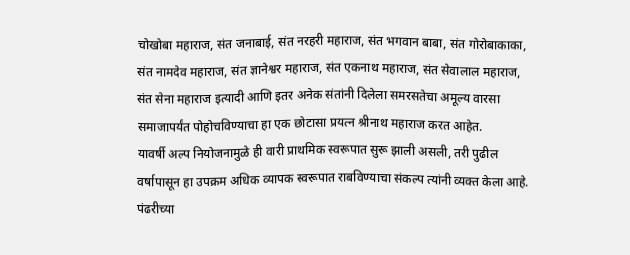चोखोबा महाराज, संत जनाबाई, संत नरहरी महाराज, संत भगवान बाबा, संत गोरोबाकाका, संत नामदेव महाराज, संत ज्ञानेश्वर महाराज, संत एकनाथ महाराज, संत सेवालाल महाराज, संत सेना महाराज इत्यादी आणि इतर अनेक संतांनी दिलेला समरसतेचा अमूल्य वारसा समाजापर्यंत पोहोचविण्याचा हा एक छोटासा प्रयत्न श्रीनाथ महाराज करत आहेत.
यावर्षी अल्प नियोजनामुळे ही वारी प्राथमिक स्वरूपात सुरू झाली असली, तरी पुढील वर्षापासून हा उपक्रम अधिक व्यापक स्वरूपात राबविण्याचा संकल्प त्यांनी व्यक्त केला आहे. पंढरीच्या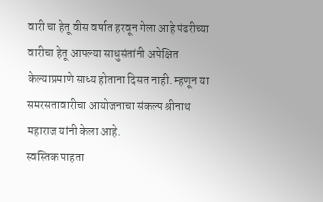वारी चा हेतू वीस वर्षात हरवून गेला आहे पंढरीच्या वारीचा हेतू आपल्या साधुसंतांनी अपेक्षित केल्याप्रमाणे साध्य होताना दिसत नाही. म्हणून या समरसतावारीचा आयोजनाचा संकल्प श्रीनाथ महाराज यांनी केला आहे.
स्वस्तिक पाहता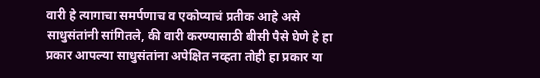वारी हे त्यागाचा समर्पणाच व एकोप्याचं प्रतीक आहे असे साधुसंतांनी सांगितले, की वारी करण्यासाठी बीसी पैसे घेणे हे हा प्रकार आपल्या साधुसंतांना अपेक्षित नव्हता तोही हा प्रकार या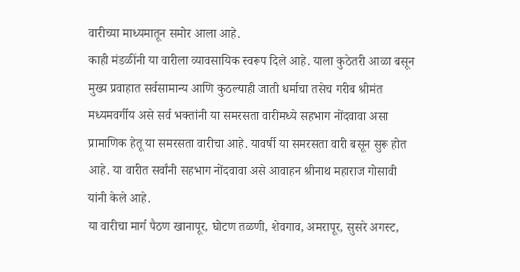वारीच्या माध्यमातून समोर आला आहे.
काही मंडळींनी या वारीला व्यावसायिक स्वरूप दिले आहे. याला कुठेतरी आळा बसून मुख्य प्रवाहात सर्वसामान्य आणि कुठल्याही जाती धर्माचा तसेच गरीब श्रीमंत मध्यमवर्गीय असे सर्व भक्तांनी या समरसता वारीमध्ये सहभाग नोंदवावा असा प्रामाणिक हेतू या समरसता वारीचा आहे. यावर्षी या समरसता वारी बसून सुरू होत आहे. या वारीत सर्वांनी सहभाग नोंदवावा असे आवाहन श्रीनाथ महाराज गोसावी यांनी केले आहे.
या वारीचा मार्ग पैठण खानापूर, घोटण तळणी, शेवगाव, अमरापूर, सुसरे अगस्ट,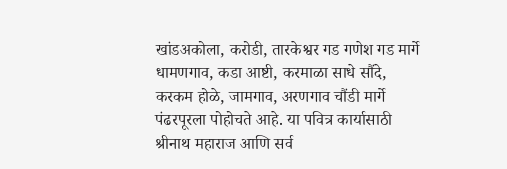खांडअकोला, करोडी, तारकेश्वर गड गणेश गड मार्गे धामणगाव, कडा आष्टी, करमाळा साधे सौंदे, करकम होळे, जामगाव, अरणगाव चौंडी मार्गे पंढरपूरला पोहोचते आहे. या पवित्र कार्यासाठी श्रीनाथ महाराज आणि सर्व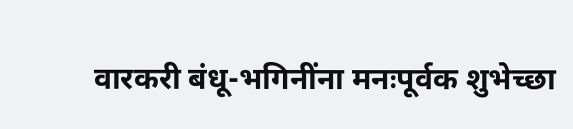वारकरी बंधू-भगिनींना मनःपूर्वक शुभेच्छा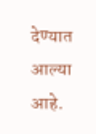देण्यात आल्या आहे.